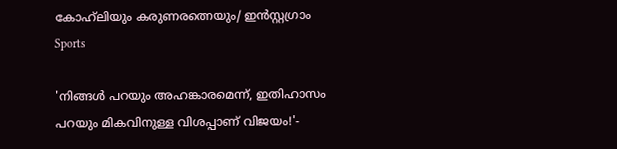കോഹ്‌ലിയും കരുണരത്നെയും/ ഇൻസ്റ്റഗ്രാം
Sports

'നിങ്ങൾ പറയും അഹങ്കാരമെന്ന്, ഇതിഹാസം പറയും മികവിനുള്ള വിശപ്പാണ് വിജയം!'-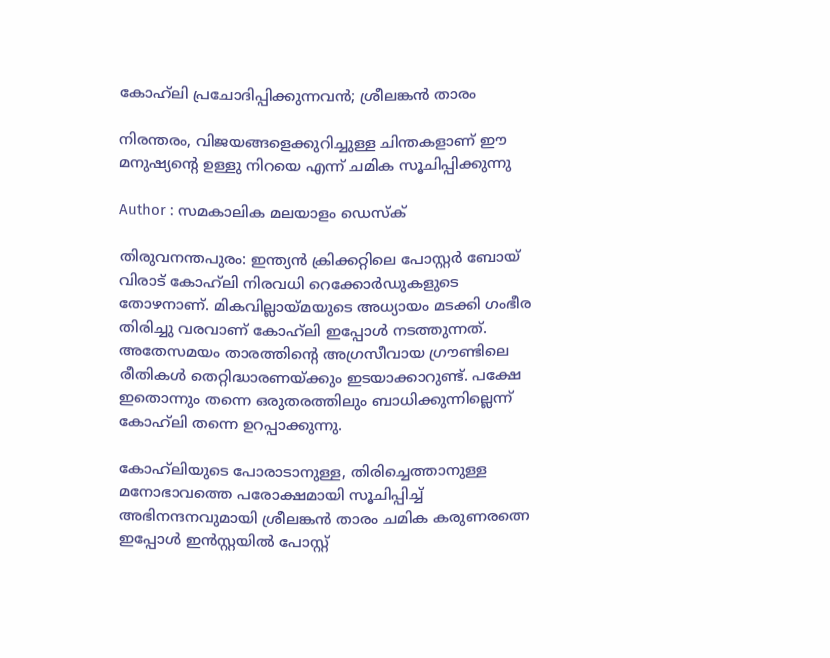കോഹ്‌ലി പ്രചോദിപ്പിക്കുന്നവൻ; ശ്രീലങ്കൻ താരം

നിരന്തരം, വിജയങ്ങളെക്കുറിച്ചുള്ള ചിന്തകളാണ് ഈ മനുഷ്യന്റെ ഉള്ളു നിറയെ എന്ന് ചമിക സൂചിപ്പിക്കുന്നു

Author : സമകാലിക മലയാളം ഡെസ്ക്

തിരുവനന്തപുരം: ഇന്ത്യൻ ക്രിക്കറ്റിലെ പോസ്റ്റർ ബോയ് വിരാട് കോഹ്‌ലി നിരവധി റെക്കോർഡുകളുടെ തോഴനാണ്. മികവില്ലായ്മയുടെ അധ്യായം മടക്കി ഗംഭീര തിരിച്ചു വരവാണ് കോഹ്‌ലി ഇപ്പോൾ നടത്തുന്നത്. അതേസമയം താരത്തിന്റെ അഗ്രസീവായ ഗ്രൗണ്ടിലെ രീതികൾ തെറ്റിദ്ധാരണയ്ക്കും ഇടയാക്കാറുണ്ട്. പക്ഷേ ഇതൊന്നും തന്നെ ഒരുതരത്തിലും ബാധിക്കുന്നില്ലെന്ന് കോഹ്‌ലി തന്നെ ഉറപ്പാക്കുന്നു.

കോഹ്‌ലിയുടെ പോരാടാനുള്ള, തിരിച്ചെത്താനുള്ള മനോഭാവത്തെ പരോക്ഷമായി സൂചിപ്പിച്ച് അഭിനന്ദനവുമായി ശ്രീലങ്കൻ താരം ചമിക കരുണരത്നെ ഇപ്പോൾ ഇൻസ്റ്റയിൽ പോസ്റ്റ്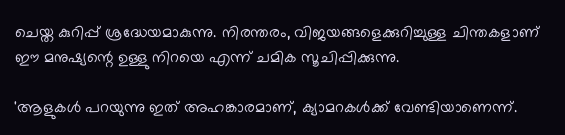ചെയ്ത കുറിപ്പ് ശ്രദ്ധേയമാകുന്നു. നിരന്തരം, വിജയങ്ങളെക്കുറിച്ചുള്ള ചിന്തകളാണ് ഈ മനുഷ്യന്റെ ഉള്ളു നിറയെ എന്ന് ചമിക സൂചിപ്പിക്കുന്നു.

'ആളുകൾ പറയുന്നു ഇത് അഹങ്കാരമാണ്, ക്യാമറകൾക്ക് വേണ്ടിയാണെന്ന്.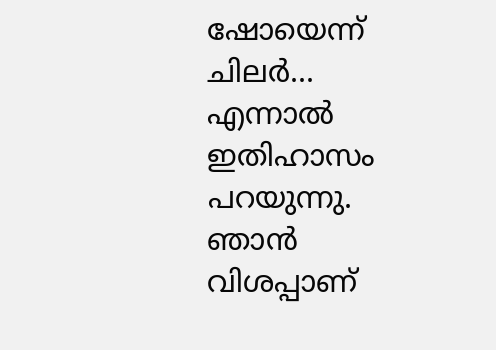ഷോയെന്ന് ചിലർ... എന്നാൽ ഇതിഹാസം പറയുന്നു. ഞാൻ വിശപ്പാണ്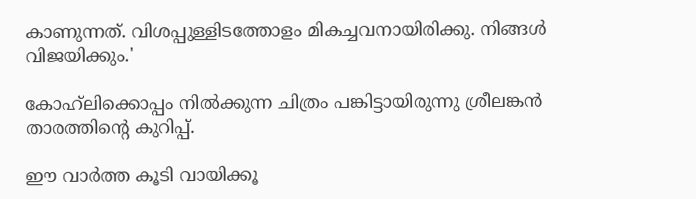കാണുന്നത്. വിശപ്പുള്ളിടത്തോളം മികച്ചവനായിരിക്കു. നിങ്ങൾ വിജയിക്കും.'

കോഹ്‌ലിക്കൊപ്പം നിൽക്കുന്ന ചിത്രം പങ്കിട്ടായിരുന്നു ശ്രീലങ്കൻ താരത്തിന്റെ കുറിപ്പ്.

ഈ വാര്‍ത്ത കൂടി വായിക്കൂ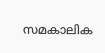സമകാലിക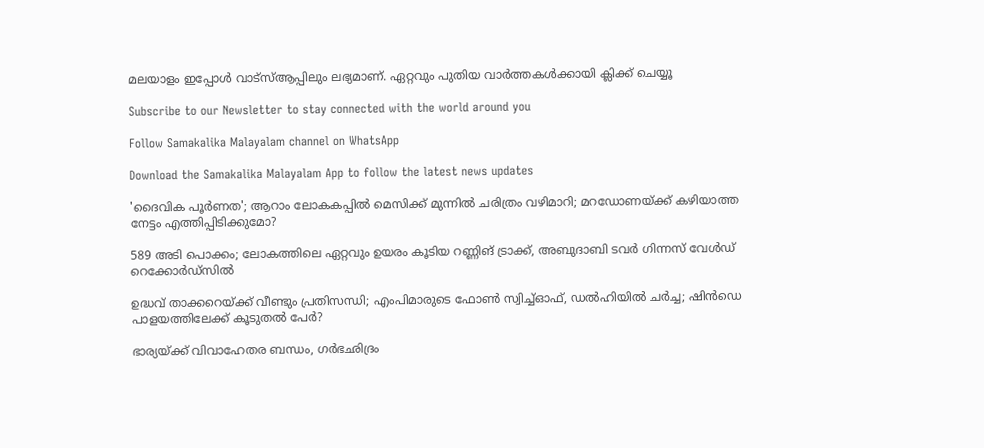മലയാളം ഇപ്പോള്‍ വാട്‌സ്ആപ്പിലും ലഭ്യമാണ്. ഏറ്റവും പുതിയ വാര്‍ത്തകള്‍ക്കായി ക്ലിക്ക് ചെയ്യൂ

Subscribe to our Newsletter to stay connected with the world around you

Follow Samakalika Malayalam channel on WhatsApp

Download the Samakalika Malayalam App to follow the latest news updates

'ദൈവിക പൂര്‍ണത'; ആറാം ലോകകപ്പില്‍ മെസിക്ക് മുന്നില്‍ ചരിത്രം വഴിമാറി; മറഡോണയ്ക്ക് കഴിയാത്ത നേട്ടം എത്തിപ്പിടിക്കുമോ?

589 അടി പൊക്കം; ലോകത്തിലെ ഏറ്റവും ഉയരം കൂടിയ റണ്ണിങ് ട്രാക്ക്, അബുദാബി ടവര്‍ ഗിന്നസ് വേള്‍ഡ് റെക്കോര്‍ഡ്‌സില്‍

ഉദ്ധവ് താക്കറെയ്ക്ക് വീണ്ടും പ്രതിസന്ധി; എംപിമാരുടെ ഫോണ്‍ സ്വിച്ച്ഓഫ്, ഡല്‍ഹിയില്‍ ചര്‍ച്ച; ഷിന്‍ഡെ പാളയത്തിലേക്ക് കൂടുതല്‍ പേര്‍?

ഭാര്യയ്ക്ക് വിവാഹേതര ബന്ധം, ഗര്‍ഭഛിദ്രം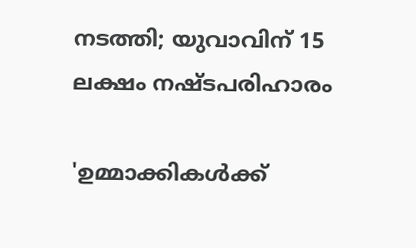നടത്തി; യുവാവിന് 15 ലക്ഷം നഷ്ടപരിഹാരം

'ഉമ്മാക്കികൾക്ക്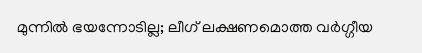മുന്നിൽ ഭയന്നോടില്ല; ലീഗ് ലക്ഷണമൊത്ത വർഗ്ഗീയ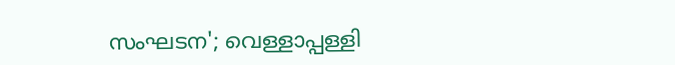സംഘടന'; വെള്ളാപ്പള്ളി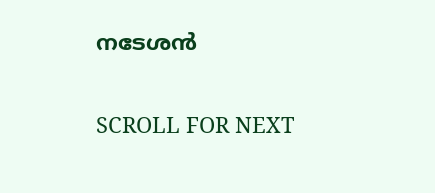നടേശൻ

SCROLL FOR NEXT